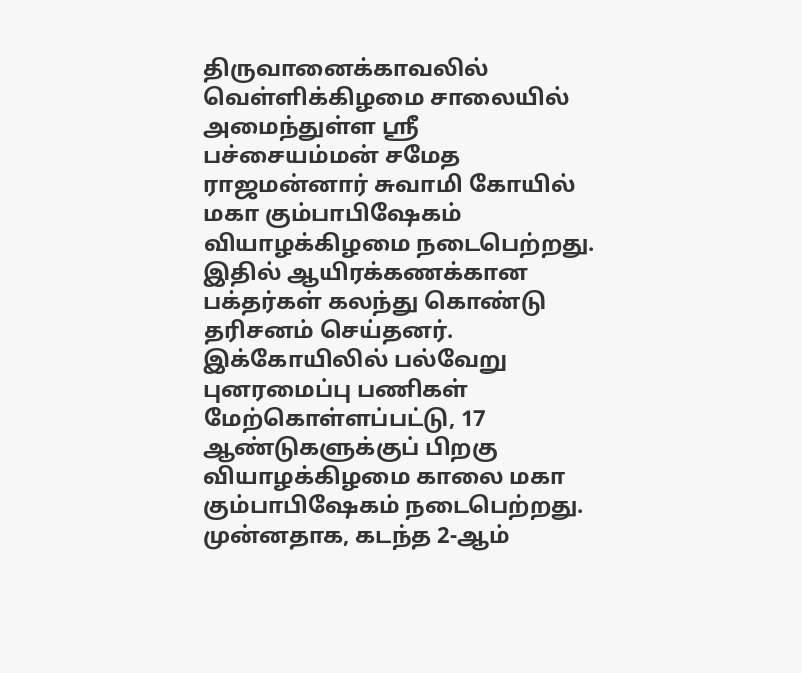திருவானைக்காவலில் வெள்ளிக்கிழமை சாலையில் அமைந்துள்ள ஸ்ரீ பச்சையம்மன் சமேத ராஜமன்னார் சுவாமி கோயில் மகா கும்பாபிஷேகம் வியாழக்கிழமை நடைபெற்றது. இதில் ஆயிரக்கணக்கான பக்தர்கள் கலந்து கொண்டு தரிசனம் செய்தனர்.
இக்கோயிலில் பல்வேறு புனரமைப்பு பணிகள் மேற்கொள்ளப்பட்டு, 17 ஆண்டுகளுக்குப் பிறகு வியாழக்கிழமை காலை மகா கும்பாபிஷேகம் நடைபெற்றது.
முன்னதாக, கடந்த 2-ஆம்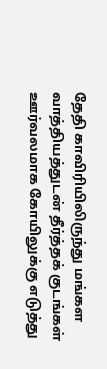தேதி காவிரியிலிருந்து மங்கள வாத்தியத்துடன் தீர்த்தக் குடங்கள் ஊர்வலமாக கோயிலுக்கு எடுத்து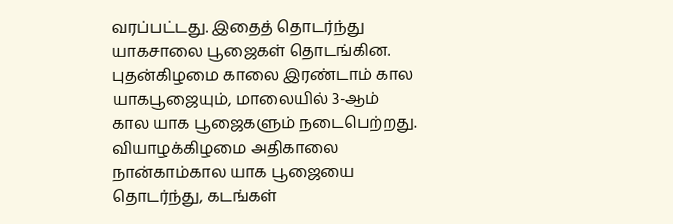வரப்பட்டது. இதைத் தொடர்ந்து யாகசாலை பூஜைகள் தொடங்கின. புதன்கிழமை காலை இரண்டாம் கால யாகபூஜையும், மாலையில் 3-ஆம் கால யாக பூஜைகளும் நடைபெற்றது.
வியாழக்கிழமை அதிகாலை நான்காம்கால யாக பூஜையை தொடர்ந்து, கடங்கள்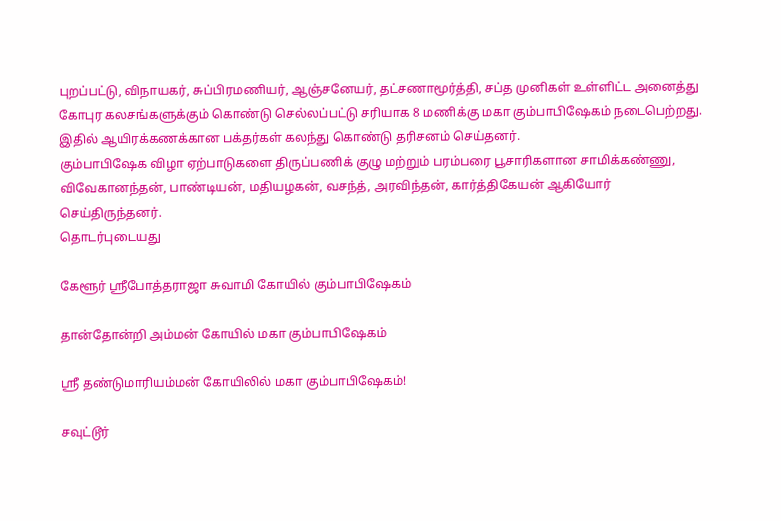புறப்பட்டு, விநாயகர், சுப்பிரமணியர், ஆஞ்சனேயர், தட்சணாமூர்த்தி, சப்த முனிகள் உள்ளிட்ட அனைத்து கோபுர கலசங்களுக்கும் கொண்டு செல்லப்பட்டு சரியாக 8 மணிக்கு மகா கும்பாபிஷேகம் நடைபெற்றது. இதில் ஆயிரக்கணக்கான பக்தர்கள் கலந்து கொண்டு தரிசனம் செய்தனர்.
கும்பாபிஷேக விழா ஏற்பாடுகளை திருப்பணிக் குழு மற்றும் பரம்பரை பூசாரிகளான சாமிக்கண்ணு, விவேகானந்தன், பாண்டியன், மதியழகன், வசந்த், அரவிந்தன், கார்த்திகேயன் ஆகியோர் செய்திருந்தனர்.
தொடர்புடையது

கேளூர் ஸ்ரீபோத்தராஜா சுவாமி கோயில் கும்பாபிஷேகம்

தான்தோன்றி அம்மன் கோயில் மகா கும்பாபிஷேகம்

ஶ்ரீ தண்டுமாரியம்மன் கோயிலில் மகா கும்பாபிஷேகம்!

சவுட்டூர்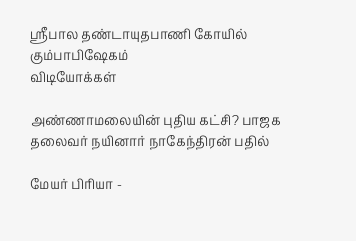ஸ்ரீபால தண்டாயுதபாணி கோயில் கும்பாபிஷேகம்
விடியோக்கள்

அண்ணாமலையின் புதிய கட்சி? பாஜக தலைவர் நயினார் நாகேந்திரன் பதில்

மேயர் பிரியா -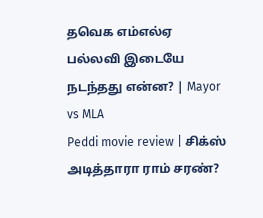தவெக எம்எல்ஏ பல்லவி இடையே நடந்தது என்ன? | Mayor vs MLA
Peddi movie review | சிக்ஸ் அடித்தாரா ராம் சரண்?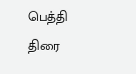பெத்தி திரை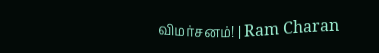விமர்சனம்! | Ram Charan